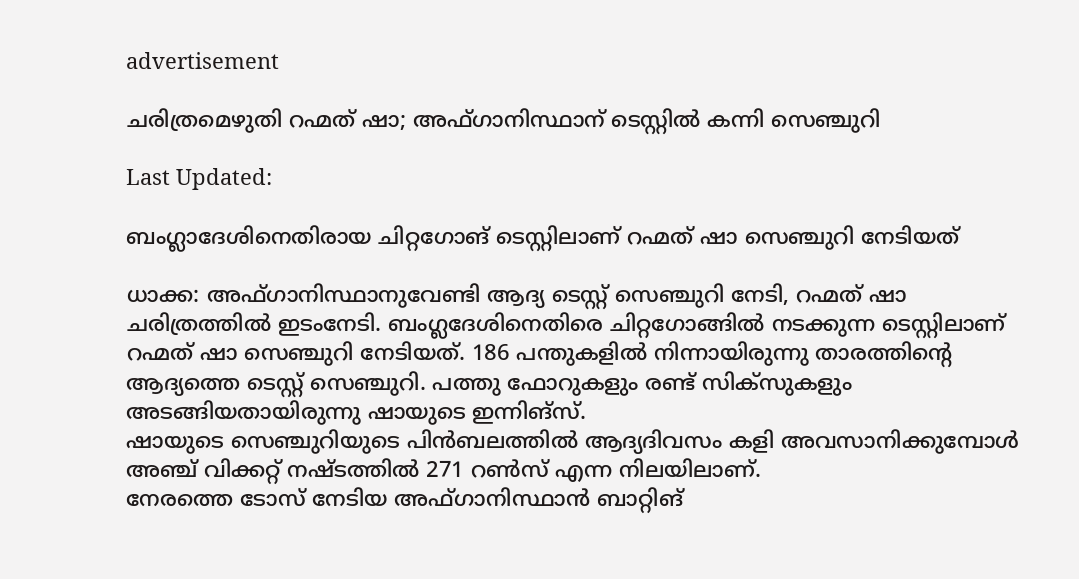advertisement

ചരിത്രമെഴുതി റഹ്മത് ഷാ; അഫ്ഗാനിസ്ഥാന് ടെസ്റ്റിൽ കന്നി സെഞ്ചുറി

Last Updated:

ബംഗ്ലാദേശിനെതിരായ ചിറ്റഗോങ് ടെസ്റ്റിലാണ് റഹ്മത് ഷാ സെഞ്ചുറി നേടിയത്

ധാക്ക: അഫ്ഗാനിസ്ഥാനുവേണ്ടി ആദ്യ ടെസ്റ്റ് സെഞ്ചുറി നേടി, റഹ്മത് ഷാ ചരിത്രത്തിൽ ഇടംനേടി. ബംഗ്ലദേശിനെതിരെ ചിറ്റഗോങ്ങിൽ നടക്കുന്ന ടെസ്റ്റിലാണ് റഹ്മത് ഷാ സെഞ്ചുറി നേടിയത്. 186 പന്തുകളിൽ നിന്നായിരുന്നു താരത്തിന്റെ ആദ്യത്തെ ടെസ്റ്റ് സെഞ്ചുറി. പത്തു ഫോറുകളും രണ്ട് സിക്സുകളും അടങ്ങിയതായിരുന്നു ഷായുടെ ഇന്നിങ്സ്.
ഷായുടെ സെഞ്ചുറിയുടെ പിൻബലത്തിൽ ആദ്യദിവസം കളി അവസാനിക്കുമ്പോൾ അഞ്ച് വിക്കറ്റ് നഷ്ടത്തിൽ 271 റൺസ് എന്ന നിലയിലാണ്.
നേരത്തെ ടോസ് നേടിയ അഫ്ഗാനിസ്ഥാൻ ബാറ്റിങ്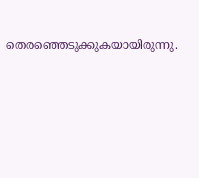തെരഞ്ഞെടുക്കുകയായിരുന്നു.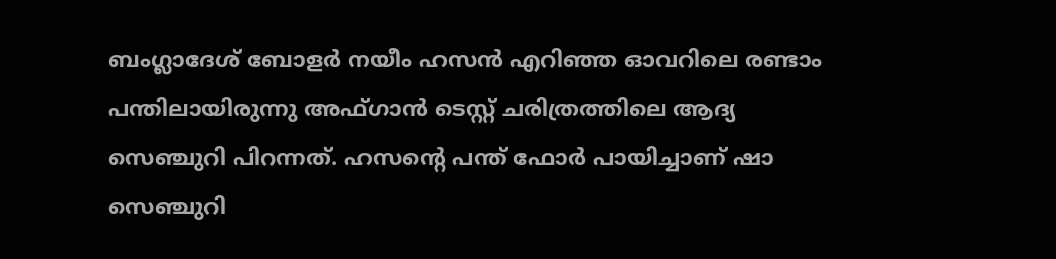ബംഗ്ലാദേശ് ബോളർ നയീം ഹസൻ എറിഞ്ഞ ഓവറിലെ രണ്ടാം പന്തിലായിരുന്നു അഫ്ഗാൻ ടെസ്റ്റ് ചരിത്രത്തിലെ ആദ്യ സെഞ്ചുറി പിറന്നത്. ഹസന്റെ പന്ത് ഫോർ പായിച്ചാണ് ഷാ സെഞ്ചുറി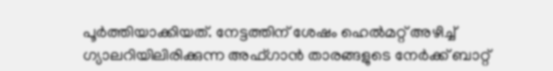പൂർത്തിയാക്കിയത്. നേട്ടത്തിന് ശേഷം ഹെല്‍മറ്റ് അഴിച്ച് ഗ്യാലറിയിലിരിക്കുന്ന അഫ്ഗാൻ താരങ്ങളുടെ നേർക്ക് ബാറ്റ്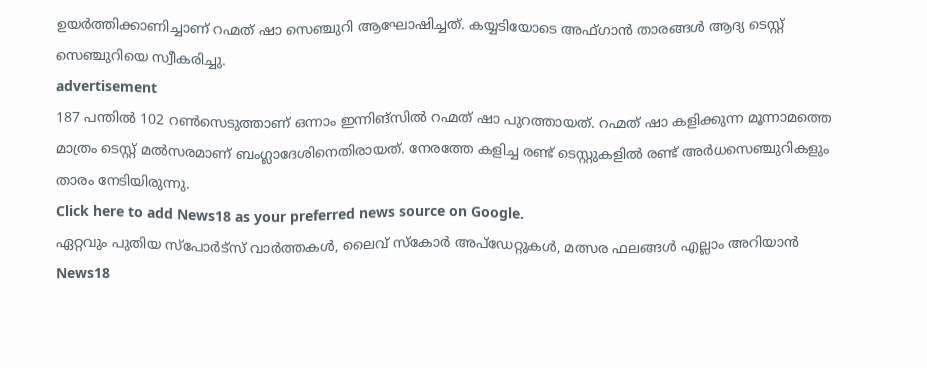ഉയർത്തിക്കാണിച്ചാണ് റഹ്മത് ഷാ സെഞ്ചുറി ആഘോഷിച്ചത്. കയ്യടിയോടെ അഫ്ഗാൻ താരങ്ങൾ ആദ്യ ടെസ്റ്റ് സെഞ്ചുറിയെ സ്വീകരിച്ചു.
advertisement
187 പന്തിൽ 102 റണ്‍സെടുത്താണ് ഒന്നാം ഇന്നിങ്സിൽ റഹ്മത് ഷാ പുറത്തായത്. റഹ്മത് ഷാ കളിക്കുന്ന മൂന്നാമത്തെ മാത്രം ടെസ്റ്റ് മൽസരമാണ് ബംഗ്ലാദേശിനെതിരായത്. നേരത്തേ കളിച്ച രണ്ട് ടെസ്റ്റുകളിൽ രണ്ട് അർധസെഞ്ചുറികളും താരം നേടിയിരുന്നു.
Click here to add News18 as your preferred news source on Google.
ഏറ്റവും പുതിയ സ്പോർട്സ് വാർത്തകൾ, ലൈവ് സ്കോർ അപ്ഡേറ്റുകൾ, മത്സര ഫലങ്ങൾ എല്ലാം അറിയാൻ News18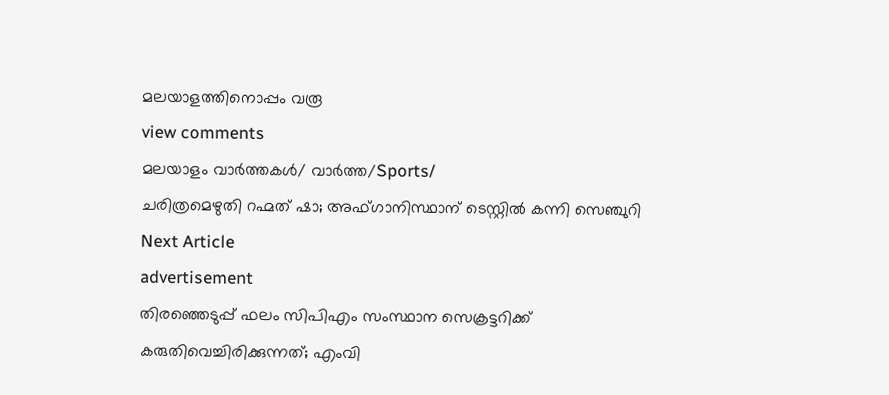മലയാളത്തിനൊപ്പം വരൂ
view comments
മലയാളം വാർത്തകൾ/ വാർത്ത/Sports/
ചരിത്രമെഴുതി റഹ്മത് ഷാ; അഫ്ഗാനിസ്ഥാന് ടെസ്റ്റിൽ കന്നി സെഞ്ചുറി
Next Article
advertisement
തിരഞ്ഞെടുപ്പ് ഫലം സിപിഎം സംസ്ഥാന സെക്രട്ടറിക്ക് കരുതിവെച്ചിരിക്കുന്നത്; എംവി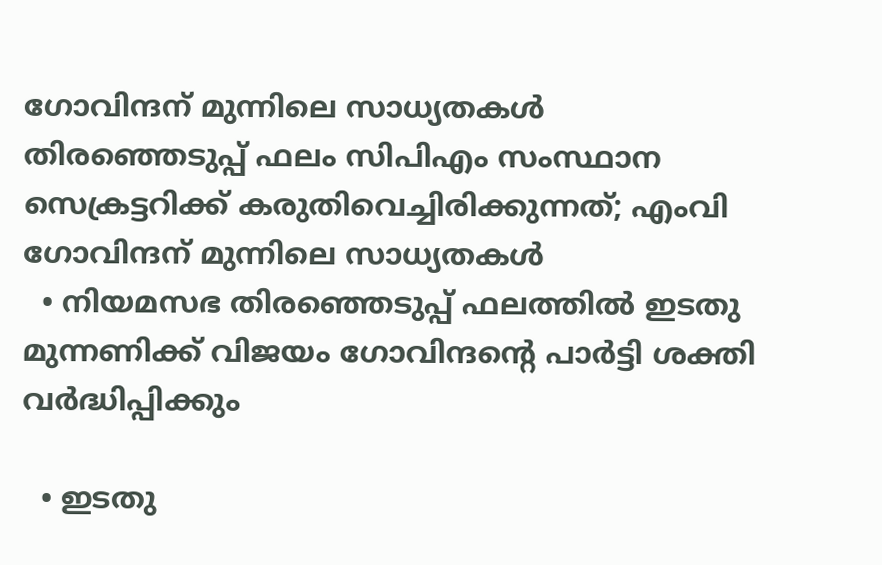ഗോവിന്ദന് മുന്നിലെ സാധ്യതകൾ
തിരഞ്ഞെടുപ്പ് ഫലം സിപിഎം സംസ്ഥാന സെക്രട്ടറിക്ക് കരുതിവെച്ചിരിക്കുന്നത്; എംവി ഗോവിന്ദന് മുന്നിലെ സാധ്യതകൾ
  • നിയമസഭ തിരഞ്ഞെടുപ്പ് ഫലത്തിൽ ഇടതു മുന്നണിക്ക് വിജയം ഗോവിന്ദന്റെ പാർട്ടി ശക്തി വർദ്ധിപ്പിക്കും

  • ഇടതു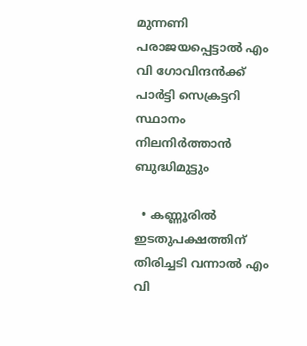മുന്നണി പരാജയപ്പെട്ടാൽ എം വി ഗോവിന്ദൻക്ക് പാർട്ടി സെക്രട്ടറി സ്ഥാനം നിലനിർത്താൻ ബുദ്ധിമുട്ടും

  • കണ്ണൂരിൽ ഇടതുപക്ഷത്തിന് തിരിച്ചടി വന്നാൽ എം വി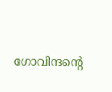ഗോവിന്ദന്റെ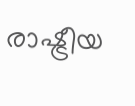രാഷ്ട്രീയ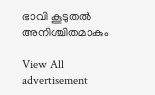ഭാവി കൂടുതൽ അനിശ്ചിതമാകും

View All
advertisement